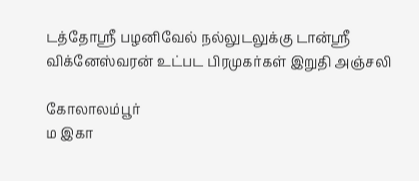டத்தோஸ்ரீ பழனிவேல் நல்லுடலுக்கு டான்ஸ்ரீ விக்னேஸ்வரன் உட்பட பிரமுகர்கள் இறுதி அஞ்சலி

கோலாலம்பூர்
ம இகா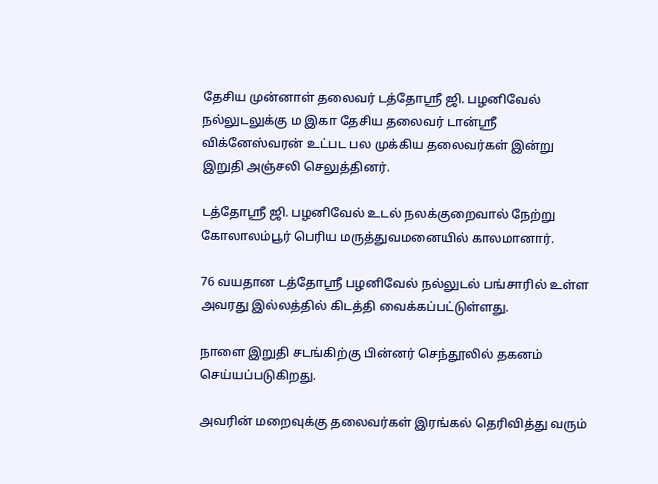தேசிய முன்னாள் தலைவர் டத்தோஸ்ரீ ஜி. பழனிவேல் நல்லுடலுக்கு ம இகா தேசிய தலைவர் டான்ஸ்ரீ விக்னேஸ்வரன் உட்பட பல முக்கிய தலைவர்கள் இன்று இறுதி அஞ்சலி செலுத்தினர்.

டத்தோஶ்ரீ ஜி. பழனிவேல் உடல் நலக்குறைவால் நேற்று கோலாலம்பூர் பெரிய மருத்துவமனையில் காலமானார்.

76 வயதான டத்தோஶ்ரீ பழனிவேல் நல்லுடல் பங்சாரில் உள்ள அவரது இல்லத்தில் கிடத்தி வைக்கப்பட்டுள்ளது.

நாளை இறுதி சடங்கிற்கு பின்னர் செந்தூலில் தகனம் செய்யப்படுகிறது.

அவரின் மறைவுக்கு தலைவர்கள் இரங்கல் தெரிவித்து வரும்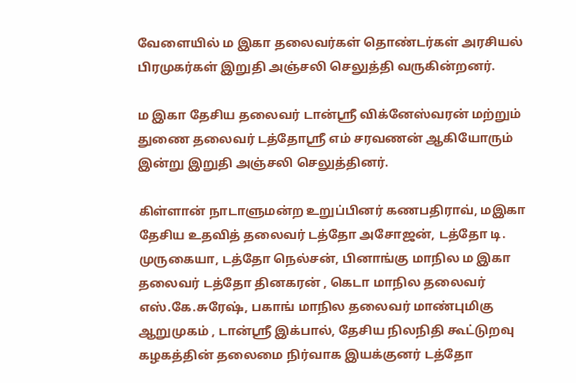வேளையில் ம இகா தலைவர்கள் தொண்டர்கள் அரசியல் பிரமுகர்கள் இறுதி அஞ்சலி செலுத்தி வருகின்றனர்.

ம இகா தேசிய தலைவர் டான்ஸ்ரீ விக்னேஸ்வரன் மற்றும் துணை தலைவர் டத்தோஸ்ரீ எம் சரவணன் ஆகியோரும் இன்று இறுதி அஞ்சலி செலுத்தினர்.

கிள்ளான் நாடாளுமன்ற உறுப்பினர் கணபதிராவ், மஇகா தேசிய உதவித் தலைவர் டத்தோ அசோஜன், டத்தோ டி. முருகையா, டத்தோ நெல்சன், பினாங்கு மாநில ம இகா தலைவர் டத்தோ தினகரன் , கெடா மாநில தலைவர் எஸ்.கே.சுரேஷ், பகாங் மாநில தலைவர் மாண்புமிகு ஆறுமுகம் , டான்ஸ்ரீ இக்பால், தேசிய நிலநிதி கூட்டுறவு கழகத்தின் தலைமை நிர்வாக இயக்குனர் டத்தோ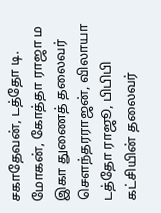சகாதேவன், டத்தோ டி. மோகன், கோத்தா ராஜா ம இகா துணைத் தலைவர் செளந்தரராஜன், விலாயா டத்தோ ராஜூ, பிபிபி கட்சியின் தலைவர்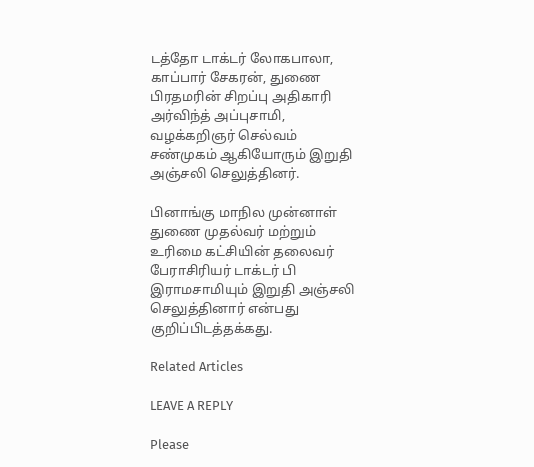டத்தோ டாக்டர் லோகபாலா, காப்பார் சேகரன், துணை பிரதமரின் சிறப்பு அதிகாரி அர்விந்த் அப்புசாமி, வழக்கறிஞர் செல்வம் சண்முகம் ஆகியோரும் இறுதி அஞ்சலி செலுத்தினர்.

பினாங்கு மாநில முன்னாள் துணை முதல்வர் மற்றும் உரிமை கட்சியின் தலைவர் பேராசிரியர் டாக்டர் பி இராமசாமியும் இறுதி அஞ்சலி செலுத்தினார் என்பது குறிப்பிடத்தக்கது.

Related Articles

LEAVE A REPLY

Please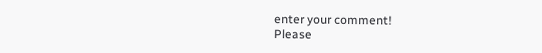enter your comment!
Please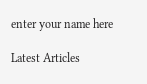enter your name here

Latest Articles